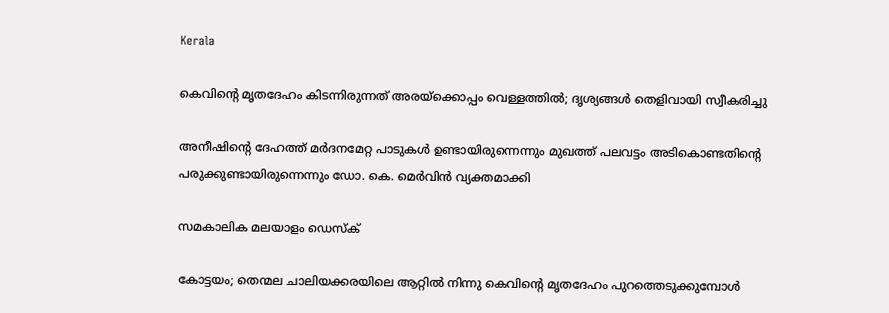Kerala

കെവിന്റെ മൃതദേഹം കിടന്നിരുന്നത് അരയ്‌ക്കൊപ്പം വെള്ളത്തില്‍; ദൃശ്യങ്ങള്‍ തെളിവായി സ്വീകരിച്ചു

അനീഷിന്റെ ദേഹത്ത് മര്‍ദനമേറ്റ പാടുകള്‍ ഉണ്ടായിരുന്നെന്നും മുഖത്ത് പലവട്ടം അടികൊണ്ടതിന്റെ പരുക്കുണ്ടായിരുന്നെന്നും ഡോ. കെ. മെര്‍വിന്‍ വ്യക്തമാക്കി

സമകാലിക മലയാളം ഡെസ്ക്

കോട്ടയം; തെന്മല ചാലിയക്കരയിലെ ആറ്റില്‍ നിന്നു കെവിന്റെ മൃതദേഹം പുറത്തെടുക്കുമ്പോള്‍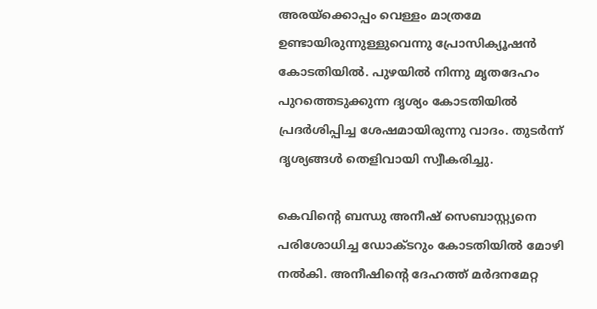അരയ്‌ക്കൊപ്പം വെള്ളം മാത്രമേ ഉണ്ടായിരുന്നുള്ളുവെന്നു പ്രോസിക്യൂഷന്‍ കോടതിയില്‍. പുഴയില്‍ നിന്നു മൃതദേഹം പുറത്തെടുക്കുന്ന ദൃശ്യം കോടതിയില്‍ പ്രദര്‍ശിപ്പിച്ച ശേഷമായിരുന്നു വാദം. തുടര്‍ന്ന് ദൃശ്യങ്ങള്‍ തെളിവായി സ്വീകരിച്ചു.

കെവിന്റെ ബന്ധു അനീഷ് സെബാസ്റ്റ്യനെ പരിശോധിച്ച ഡോക്ടറും കോടതിയില്‍ മോഴി നല്‍കി. അനീഷിന്റെ ദേഹത്ത് മര്‍ദനമേറ്റ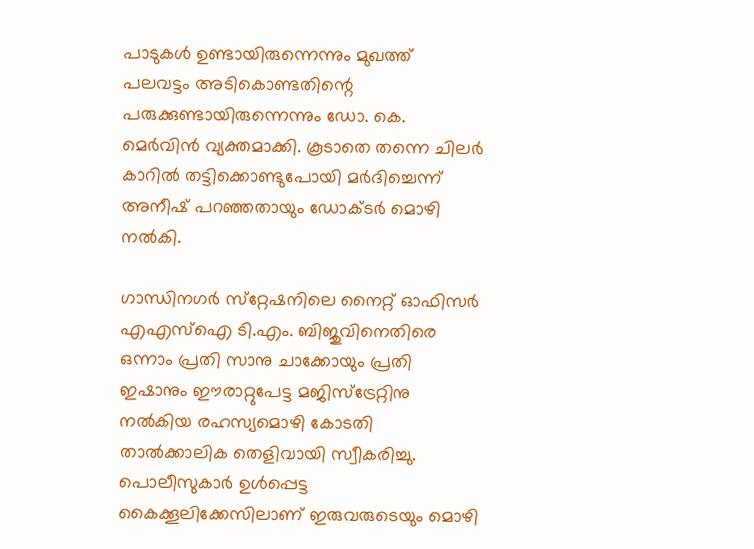പാടുകള്‍ ഉണ്ടായിരുന്നെന്നും മുഖത്ത് പലവട്ടം അടികൊണ്ടതിന്റെ പരുക്കുണ്ടായിരുന്നെന്നും ഡോ. കെ. മെര്‍വിന്‍ വ്യക്തമാക്കി. കൂടാതെ തന്നെ ചിലര്‍ കാറില്‍ തട്ടിക്കൊണ്ടുപോയി മര്‍ദിച്ചെന്ന് അനീഷ് പറഞ്ഞതായും ഡോക്ടര്‍ മൊഴി നല്‍കി.

ഗാന്ധിനഗര്‍ സ്‌റ്റേഷനിലെ നൈറ്റ് ഓഫിസര്‍ എഎസ്‌ഐ ടി.എം. ബിജുവിനെതിരെ ഒന്നാം പ്രതി സാനു ചാക്കോയും പ്രതി ഇഷാനും ഈരാറ്റുപേട്ട മജിസ്‌ട്രേറ്റിനു നല്‍കിയ രഹസ്യമൊഴി കോടതി താല്‍ക്കാലിക തെളിവായി സ്വീകരിച്ചു. പൊലീസുകാര്‍ ഉള്‍പ്പെട്ട കൈക്കൂലിക്കേസിലാണ് ഇരുവരുടെയും മൊഴി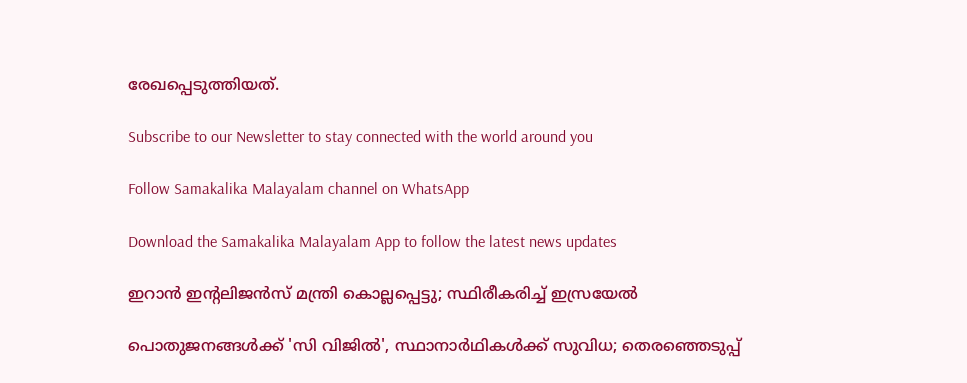രേഖപ്പെടുത്തിയത്.

Subscribe to our Newsletter to stay connected with the world around you

Follow Samakalika Malayalam channel on WhatsApp

Download the Samakalika Malayalam App to follow the latest news updates

ഇറാന്‍ ഇന്റലിജന്‍സ് മന്ത്രി കൊല്ലപ്പെട്ടു; സ്ഥിരീകരിച്ച് ഇസ്രയേല്‍

പൊതുജനങ്ങള്‍ക്ക് 'സി വിജില്‍', സ്ഥാനാര്‍ഥികള്‍ക്ക് സുവിധ; തെരഞ്ഞെടുപ്പ്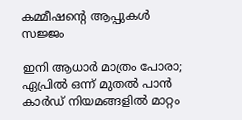കമ്മീഷന്റെ ആപ്പുകള്‍ സജ്ജം

ഇനി ആധാര്‍ മാത്രം പോരാ; ഏപ്രില്‍ ഒന്ന് മുതല്‍ പാന്‍ കാര്‍ഡ് നിയമങ്ങളില്‍ മാറ്റം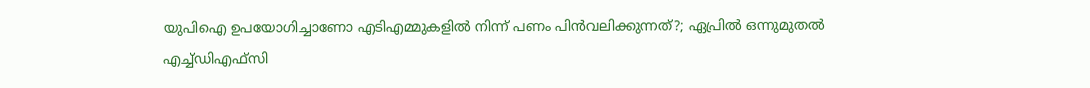യുപിഐ ഉപയോഗിച്ചാണോ എടിഎമ്മുകളിൽ നിന്ന് പണം പിൻവലിക്കുന്നത്?; ഏപ്രിൽ ഒന്നുമുതൽ എച്ച്ഡിഎഫ്സി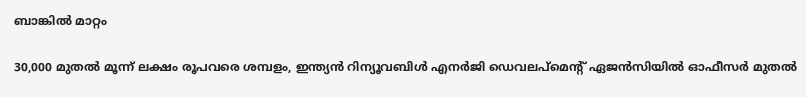ബാങ്കിൽ മാറ്റം

30,000 മുതൽ മൂന്ന് ലക്ഷം രൂപവരെ ശമ്പളം, ഇന്ത്യൻ റിന്യൂവബിൾ എനർജി ഡെവലപ്മെന്റ് ഏജൻസിയിൽ ഓഫീസർ മുതൽ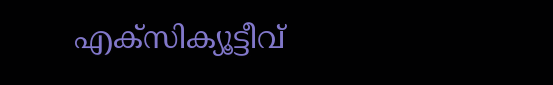എക്സിക്യൂട്ടീവ്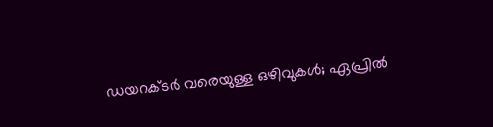ഡയറക്ടർ വരെയുള്ള ഒഴിവുകൾ; ഏപ്രിൽ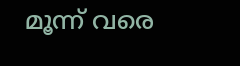മൂന്ന് വരെ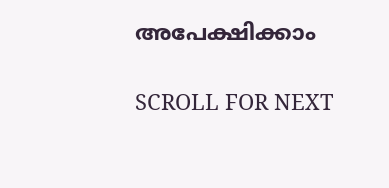അപേക്ഷിക്കാം

SCROLL FOR NEXT